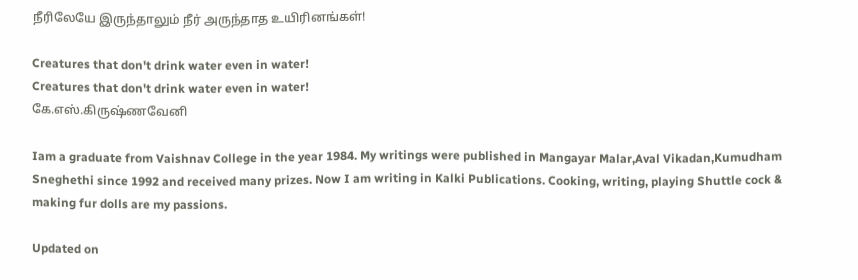நீரிலேயே இருந்தாலும் நீர் அருந்தாத உயிரினங்கள்!

Creatures that don't drink water even in water!
Creatures that don't drink water even in water!
கே.எஸ்.கிருஷ்ணவேனி

Iam a graduate from Vaishnav College in the year 1984. My writings were published in Mangayar Malar,Aval Vikadan,Kumudham Sneghethi since 1992 and received many prizes. Now I am writing in Kalki Publications. Cooking, writing, playing Shuttle cock & making fur dolls are my passions.

Updated on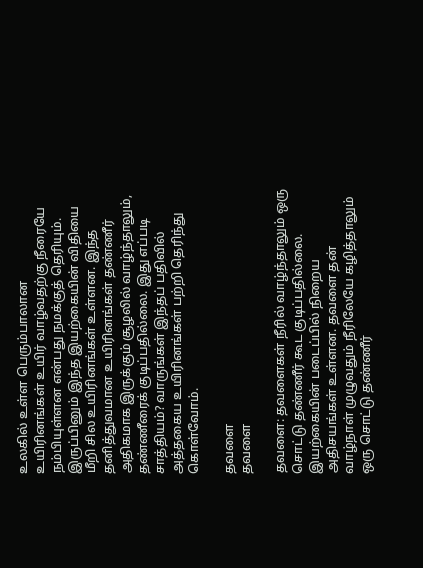உலகில் உள்ள பெரும்பாலான உயிரினங்கள் உயிர் வாழ்வதற்கு நீரையே நம்பியுள்ளன என்பது நமக்குத் தெரியும். இருப்பினும் இந்த இயற்கையின் விதியை மீறி சில உயிரினங்கள் உள்ளன. இந்த தனித்துவமான உயிரினங்கள் தண்ணீர் அதிகமாக இருக்கும் சூழலில் வாழ்ந்தாலும், தண்ணீரைக் குடிப்பதில்லை. இது எப்படி சாத்தியம்? வாருங்கள் இந்தப் பதிவில் அத்தகைய உயிரினங்கள் பற்றி தெரிந்து கொள்வோம்.

தவளை
தவளை

தவளை: தவளைகள் நீரில் வாழ்ந்தாலும் ஒரு சொட்டு தண்ணீர் கூட குடிப்பதில்லை. இயற்கையின் படைப்பில் நிறைய அதிசயங்கள் உள்ளன. தவளை தன் வாழ்நாள் முழுவதும் நீரிலேயே கழித்தாலும் ஒரு சொட்டு தண்ணீர்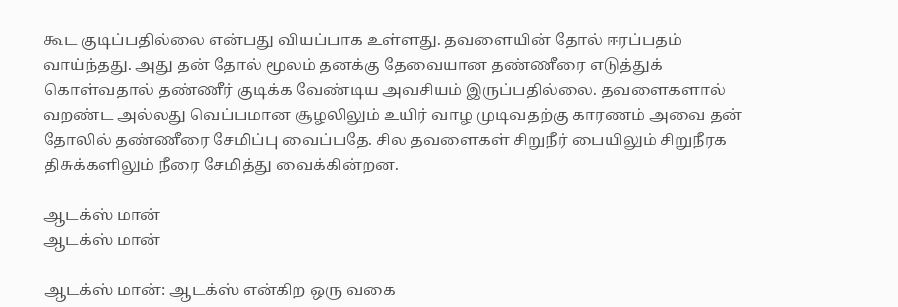கூட குடிப்பதில்லை என்பது வியப்பாக உள்ளது. தவளையின் தோல் ஈரப்பதம் வாய்ந்தது. அது தன் தோல் மூலம் தனக்கு தேவையான தண்ணீரை எடுத்துக் கொள்வதால் தண்ணீர் குடிக்க வேண்டிய அவசியம் இருப்பதில்லை. தவளைகளால் வறண்ட அல்லது வெப்பமான சூழலிலும் உயிர் வாழ முடிவதற்கு காரணம் அவை தன் தோலில் தண்ணீரை சேமிப்பு வைப்பதே. சில தவளைகள் சிறுநீர் பையிலும் சிறுநீரக திசுக்களிலும் நீரை சேமித்து வைக்கின்றன.

ஆடக்ஸ் மான்
ஆடக்ஸ் மான்

ஆடக்ஸ் மான்: ஆடக்ஸ் என்கிற ஒரு வகை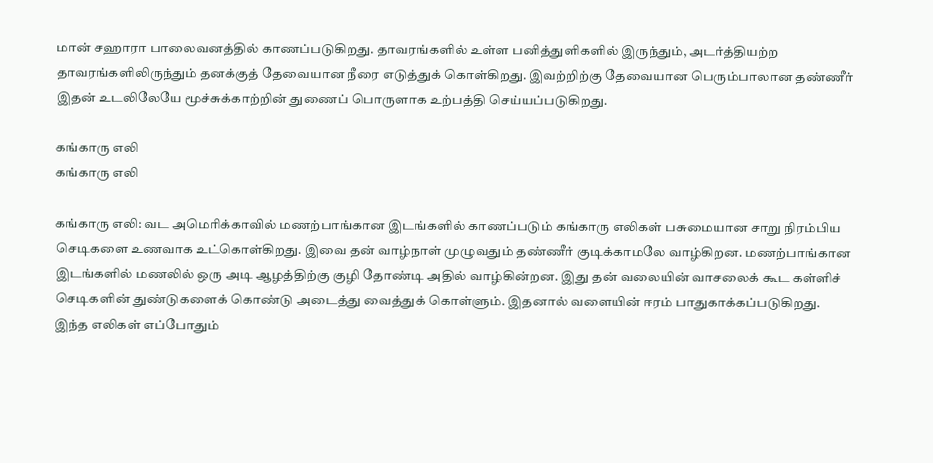மான் சஹாரா பாலைவனத்தில் காணப்படுகிறது. தாவரங்களில் உள்ள பனித்துளிகளில் இருந்தும், அடர்த்தியற்ற தாவரங்களிலிருந்தும் தனக்குத் தேவையான நீரை எடுத்துக் கொள்கிறது. இவற்றிற்கு தேவையான பெரும்பாலான தண்ணீர் இதன் உடலிலேயே மூச்சுக்காற்றின் துணைப் பொருளாக உற்பத்தி செய்யப்படுகிறது.

கங்காரு எலி
கங்காரு எலி

கங்காரு எலி: வட அமெரிக்காவில் மணற்பாங்கான இடங்களில் காணப்படும் கங்காரு எலிகள் பசுமையான சாறு நிரம்பிய செடிகளை உணவாக உட்கொள்கிறது. இவை தன் வாழ்நாள் முழுவதும் தண்ணீர் குடிக்காமலே வாழ்கிறன. மணற்பாங்கான இடங்களில் மணலில் ஒரு அடி ஆழத்திற்கு குழி தோண்டி அதில் வாழ்கின்றன. இது தன் வலையின் வாசலைக் கூட கள்ளிச் செடிகளின் துண்டுகளைக் கொண்டு அடைத்து வைத்துக் கொள்ளும். இதனால் வளையின் ஈரம் பாதுகாக்கப்படுகிறது. இந்த எலிகள் எப்போதும்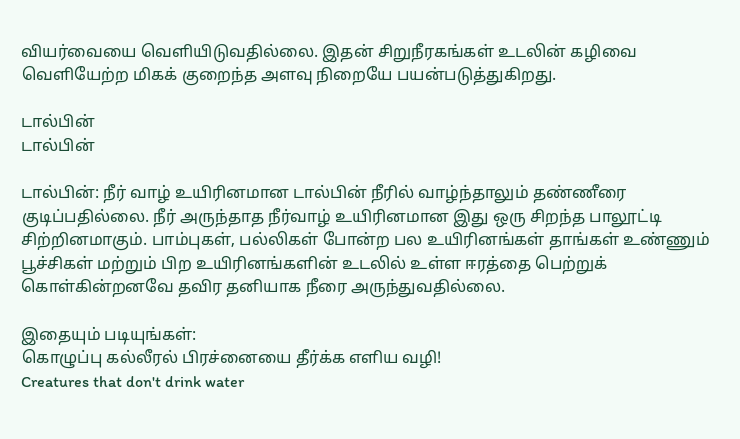வியர்வையை வெளியிடுவதில்லை. இதன் சிறுநீரகங்கள் உடலின் கழிவை வெளியேற்ற மிகக் குறைந்த அளவு நிறையே பயன்படுத்துகிறது.

டால்பின்
டால்பின்

டால்பின்: நீர் வாழ் உயிரினமான டால்பின் நீரில் வாழ்ந்தாலும் தண்ணீரை குடிப்பதில்லை. நீர் அருந்தாத நீர்வாழ் உயிரினமான இது ஒரு சிறந்த பாலூட்டி சிற்றினமாகும். பாம்புகள், பல்லிகள் போன்ற பல உயிரினங்கள் தாங்கள் உண்ணும் பூச்சிகள் மற்றும் பிற உயிரினங்களின் உடலில் உள்ள ஈரத்தை பெற்றுக் கொள்கின்றனவே தவிர தனியாக நீரை அருந்துவதில்லை.

இதையும் படியுங்கள்:
கொழுப்பு கல்லீரல் பிரச்னையை தீர்க்க எளிய வழி!
Creatures that don't drink water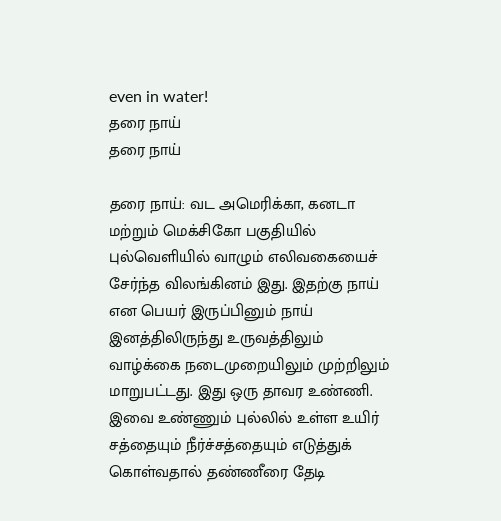even in water!
தரை நாய்
தரை நாய்

தரை நாய்: வட அமெரிக்கா, கனடா மற்றும் மெக்சிகோ பகுதியில் புல்வெளியில் வாழும் எலிவகையைச் சேர்ந்த விலங்கினம் இது. இதற்கு நாய் என பெயர் இருப்பினும் நாய் இனத்திலிருந்து உருவத்திலும் வாழ்க்கை நடைமுறையிலும் முற்றிலும் மாறுபட்டது. இது ஒரு தாவர உண்ணி. இவை உண்ணும் புல்லில் உள்ள உயிர் சத்தையும் நீர்ச்சத்தையும் எடுத்துக் கொள்வதால் தண்ணீரை தேடி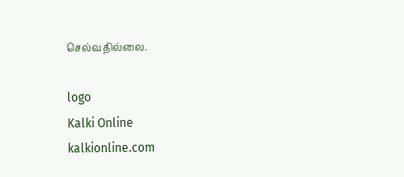செல்வதில்லை.

logo
Kalki Online
kalkionline.com